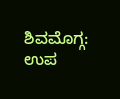ಶಿವಮೊಗ್ಗ: ಉಪ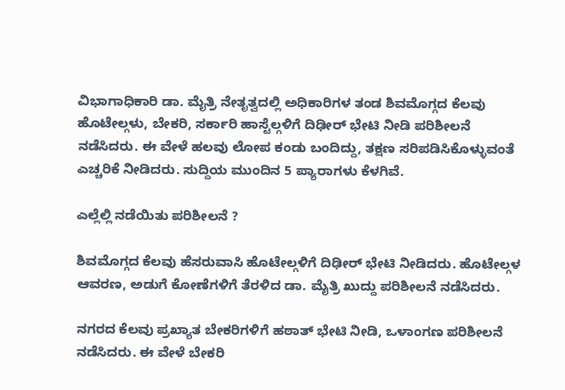ವಿಭಾಗಾಧಿಕಾರಿ ಡಾ. ಮೈತ್ರಿ ನೇತೃತ್ವದಲ್ಲಿ ಅಧಿಕಾರಿಗಳ ತಂಡ ಶಿವಮೊಗ್ಗದ ಕೆಲವು ಹೊಟೇಲ್ಗಳು, ಬೇಕರಿ, ಸರ್ಕಾರಿ ಹಾಸ್ಟೆಲ್ಗಳಿಗೆ ದಿಢೀರ್ ಭೇಟಿ ನೀಡಿ ಪರಿಶೀಲನೆ ನಡೆಸಿದರು. ಈ ವೇಳೆ ಹಲವು ಲೋಪ ಕಂಡು ಬಂದಿದ್ದು, ತಕ್ಷಣ ಸರಿಪಡಿಸಿಕೊಳ್ಳುವಂತೆ ಎಚ್ಚರಿಕೆ ನೀಡಿದರು. ಸುದ್ದಿಯ ಮುಂದಿನ 5 ಪ್ಯಾರಾಗಳು ಕೆಳಗಿವೆ.

ಎಲ್ಲೆಲ್ಲಿ ನಡೆಯಿತು ಪರಿಶೀಲನೆ ?

ಶಿವಮೊಗ್ಗದ ಕೆಲವು ಹೆಸರುವಾಸಿ ಹೊಟೇಲ್ಗಳಿಗೆ ದಿಢೀರ್ ಭೇಟಿ ನೀಡಿದರು. ಹೊಟೇಲ್ಗಳ ಆವರಣ, ಅಡುಗೆ ಕೋಣೆಗಳಿಗೆ ತೆರಳಿದ ಡಾ. ಮೈತ್ರಿ ಖುದ್ದು ಪರಿಶೀಲನೆ ನಡೆಸಿದರು.

ನಗರದ ಕೆಲವು ಪ್ರಖ್ಯಾತ ಬೇಕರಿಗಳಿಗೆ ಹಠಾತ್ ಭೇಟಿ ನೀಡಿ, ಒಳಾಂಗಣ ಪರಿಶೀಲನೆ ನಡೆಸಿದರು. ಈ ವೇಳೆ ಬೇಕರಿ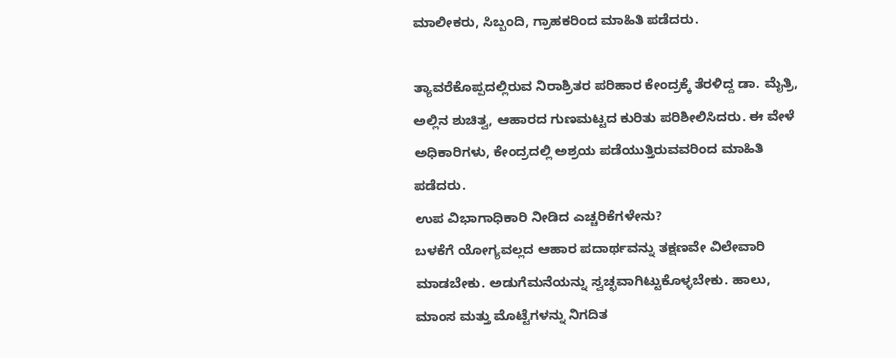ಮಾಲೀಕರು, ಸಿಬ್ಬಂದಿ, ಗ್ರಾಹಕರಿಂದ ಮಾಹಿತಿ ಪಡೆದರು.

ತ್ಯಾವರೆಕೊಪ್ಪದಲ್ಲಿರುವ ನಿರಾಶ್ರಿತರ ಪರಿಹಾರ ಕೇಂದ್ರಕ್ಕೆ ತೆರಳಿದ್ದ ಡಾ. ಮೈತ್ರಿ, ಅಲ್ಲಿನ ಶುಚಿತ್ವ, ಆಹಾರದ ಗುಣಮಟ್ಟದ ಕುರಿತು ಪರಿಶೀಲಿಸಿದರು. ಈ ವೇಳೆ ಅಧಿಕಾರಿಗಳು, ಕೇಂದ್ರದಲ್ಲಿ ಅಶ್ರಯ ಪಡೆಯುತ್ತಿರುವವರಿಂದ ಮಾಹಿತಿ ಪಡೆದರು.
ಉಪ ವಿಭಾಗಾಧಿಕಾರಿ ನೀಡಿದ ಎಚ್ಚರಿಕೆಗಳೇನು?
ಬಳಕೆಗೆ ಯೋಗ್ಯವಲ್ಲದ ಆಹಾರ ಪದಾರ್ಥವನ್ನು ತಕ್ಷಣವೇ ವಿಲೇವಾರಿ ಮಾಡಬೇಕು. ಅಡುಗೆಮನೆಯನ್ನು ಸ್ವಚ್ಛವಾಗಿಟ್ಟುಕೊಳ್ಳಬೇಕು. ಹಾಲು, ಮಾಂಸ ಮತ್ತು ಮೊಟ್ಟೆಗಳನ್ನು ನಿಗದಿತ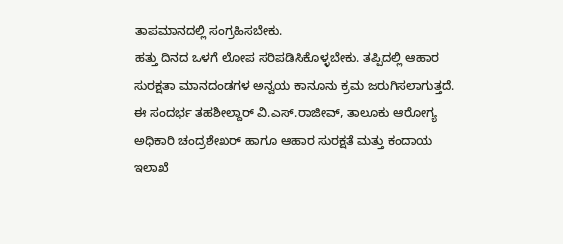ತಾಪಮಾನದಲ್ಲಿ ಸಂಗ್ರಹಿಸಬೇಕು.
ಹತ್ತು ದಿನದ ಒಳಗೆ ಲೋಪ ಸರಿಪಡಿಸಿಕೊಳ್ಳಬೇಕು. ತಪ್ಪಿದಲ್ಲಿ ಆಹಾರ ಸುರಕ್ಷತಾ ಮಾನದಂಡಗಳ ಅನ್ವಯ ಕಾನೂನು ಕ್ರಮ ಜರುಗಿಸಲಾಗುತ್ತದೆ.
ಈ ಸಂದರ್ಭ ತಹಶೀಲ್ದಾರ್ ವಿ.ಎಸ್.ರಾಜೀವ್, ತಾಲೂಕು ಆರೋಗ್ಯ ಅಧಿಕಾರಿ ಚಂದ್ರಶೇಖರ್ ಹಾಗೂ ಆಹಾರ ಸುರಕ್ಷತೆ ಮತ್ತು ಕಂದಾಯ ಇಲಾಖೆ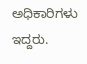ಅಧಿಕಾರಿಗಳು ಇದ್ದರು.